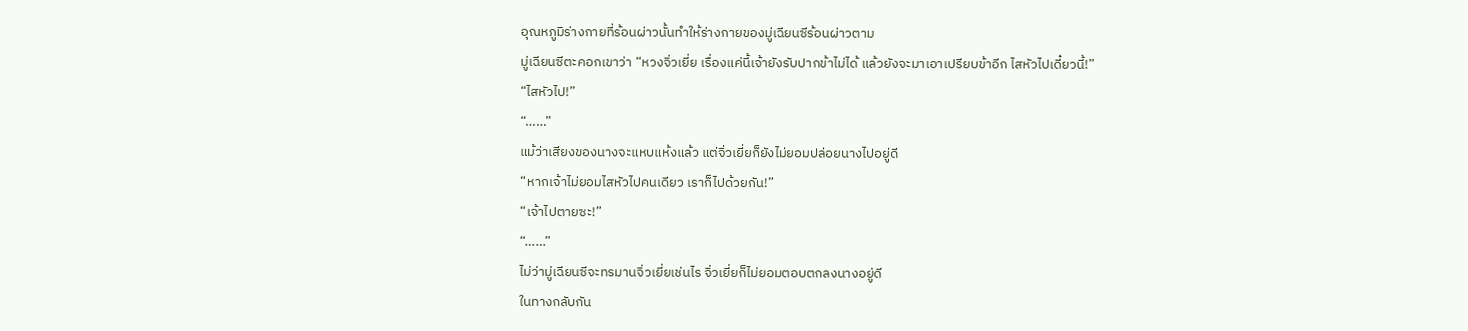อุณหภูมิร่างกายที่ร้อนผ่าวนั้นทำให้ร่างกายของมู่เฉียนซีร้อนผ่าวตาม
มู่เฉียนซีตะคอกเขาว่า “หวงจิ่วเยี่ย เรื่องแค่นี้เจ้ายังรับปากข้าไม่ได้ แล้วยังจะมาเอาเปรียบข้าอีก ไสหัวไปเดี๋ยวนี้!”
“ไสหัวไป!”
“……”
แม้ว่าเสียงของนางจะแหบแห้งแล้ว แต่จิ่วเยี่ยก็ยังไม่ยอมปล่อยนางไปอยู่ดี
“หากเจ้าไม่ยอมไสหัวไปคนเดียว เราก็ไปด้วยกัน!”
“เจ้าไปตายซะ!”
“……”
ไม่ว่ามู่เฉียนซีจะทรมานจิ่วเยี่ยเช่นไร จิ่วเยี่ยก็ไม่ยอมตอบตกลงนางอยู่ดี
ในทางกลับกัน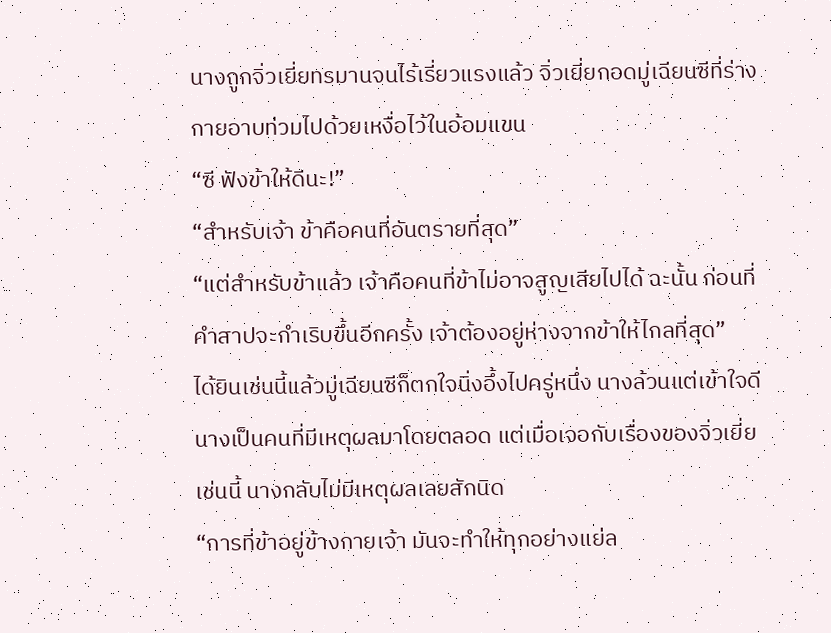นางถูกจิ่วเยี่ยทรมานจนไร้เรี่ยวแรงแล้ว จิ่วเยี่ยกอดมู่เฉียนซีที่ร่างกายอาบท่วมไปด้วยเหงื่อไว้ในอ้อมแขน
“ซี ฟังข้าให้ดีนะ!”
“สำหรับเจ้า ข้าคือคนที่อันตรายที่สุด”
“แต่สำหรับข้าแล้ว เจ้าคือคนที่ข้าไม่อาจสูญเสียไปได้ ฉะนั้น ก่อนที่คำสาปจะกำเริบขึ้นอีกครั้ง เจ้าต้องอยู่ห่างจากข้าให้ไกลที่สุด”
ได้ยินเช่นนี้แล้วมู่เฉียนซีก็ตกใจนิ่งอึ้งไปครู่หนึ่ง นางล้วนแต่เข้าใจดี
นางเป็นคนที่มีเหตุผลมาโดยตลอด แต่เมื่อเจอกับเรื่องของจิ่วเยี่ยเช่นนี้ นางกลับไม่มีเหตุผลเลยสักนิด
“การที่ข้าอยู่ข้างกายเจ้า มันจะทำให้ทุกอย่างแย่ล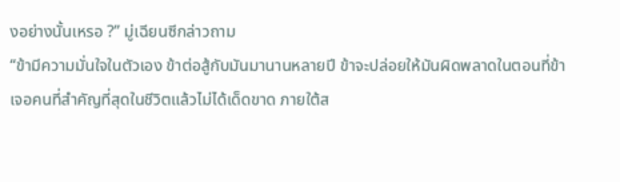งอย่างนั้นเหรอ ?” มู่เฉียนซีกล่าวถาม
“ข้ามีความมั่นใจในตัวเอง ข้าต่อสู้กับมันมานานหลายปี ข้าจะปล่อยให้มันผิดพลาดในตอนที่ข้าเจอคนที่สำคัญที่สุดในชีวิตแล้วไม่ได้เด็ดขาด ภายใต้ส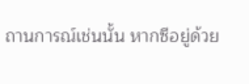ถานการณ์เช่นนั้น หากซีอยู่ด้วย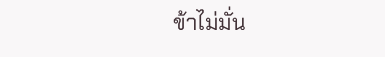ข้าไม่มั่น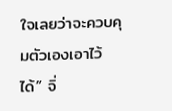ใจเลยว่าจะควบคุมตัวเองเอาไว้ได้” จิ่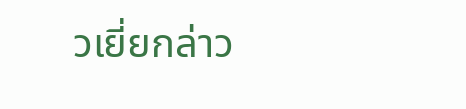วเยี่ยกล่าว